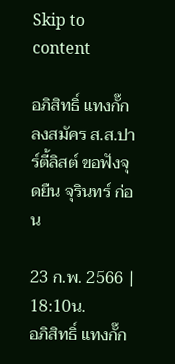Skip to content

อภิสิทธิ์ แทงกั๊ก ลงสมัคร ส.ส.ปาร์ตี้ลิสต์ ขอฟังจุดยืน จุรินทร์ ก่อน

23 ก.พ. 2566 | 18:10น.
อภิสิทธิ์ แทงกั๊ก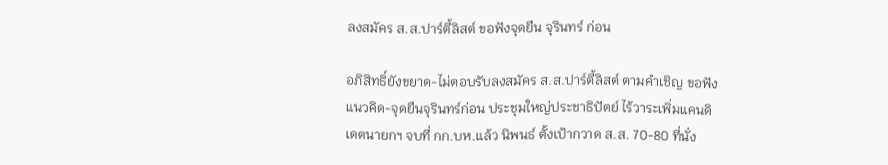ลงสมัคร ส.ส.ปาร์ตี้ลิสต์ ขอฟังจุดยืน จุรินทร์ ก่อน

อภิสิทธิ์ยังขยาด-ไม่ตอบรับลงสมัคร ส.ส.ปาร์ตี้ลิสต์ ตามคำเชิญ ขอฟัง แนวคิด-จุดยืนจุรินทร์ก่อน ประชุมใหญ่ประชาธิปัตย์ ไร้วาระเพิ่มแคนดิเดตนายกฯ จบที่ กก.บห.แล้ว นิพนธ์ ตั้งเป้ากวาด ส.ส. 70-80 ที่นั่ง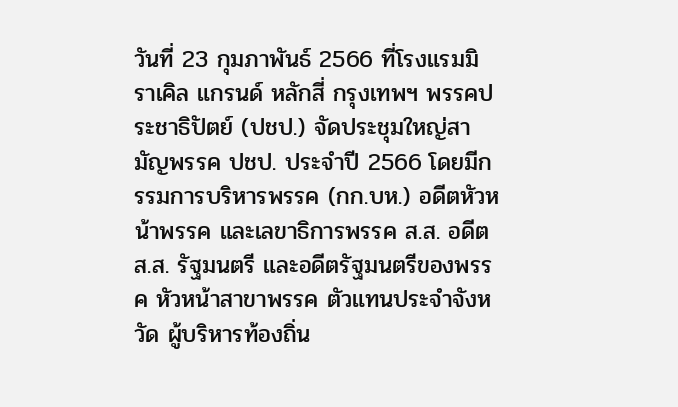วันที่ 23 กุมภาพันธ์ 2566 ที่โรงแรมมิราเคิล แกรนด์ หลักสี่ กรุงเทพฯ พรรคประชาธิปัตย์ (ปชป.) จัดประชุมใหญ่สามัญพรรค ปชป. ประจำปี 2566 โดยมีกรรมการบริหารพรรค (กก.บห.) อดีตหัวหน้าพรรค และเลขาธิการพรรค ส.ส. อดีต ส.ส. รัฐมนตรี และอดีตรัฐมนตรีของพรรค หัวหน้าสาขาพรรค ตัวแทนประจำจังหวัด ผู้บริหารท้องถิ่น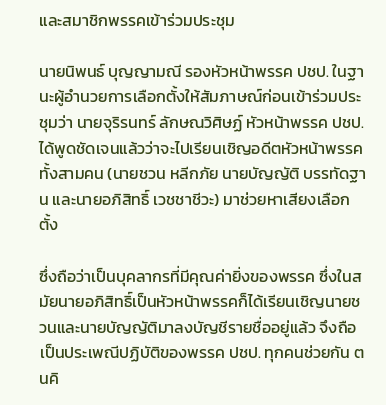และสมาชิกพรรคเข้าร่วมประชุม

นายนิพนธ์ บุญญามณี รองหัวหน้าพรรค ปชป. ในฐานะผู้อำนวยการเลือกตั้งให้สัมภาษณ์ก่อนเข้าร่วมประชุมว่า นายจุริรนทร์ ลักษณวิศิษฏ์ หัวหน้าพรรค ปชป.ได้พูดชัดเจนแล้วว่าจะไปเรียนเชิญอดีตหัวหน้าพรรคทั้งสามคน (นายชวน หลีกภัย นายบัญญัติ บรรทัดฐาน และนายอภิสิทธิ์ เวชชาชีวะ) มาช่วยหาเสียงเลือกตั้ง

ซึ่งถือว่าเป็นบุคลากรที่มีคุณค่ายิ่งของพรรค ซึ่งในสมัยนายอภิสิทธิ์เป็นหัวหน้าพรรคก็ได้เรียนเชิญนายชวนและนายบัญญัติมาลงบัญชีรายชื่ออยู่แล้ว จึงถือเป็นประเพณีปฏิบัติของพรรค ปชป. ทุกคนช่วยกัน ตนคิ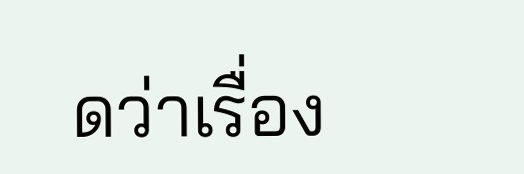ดว่าเรื่อง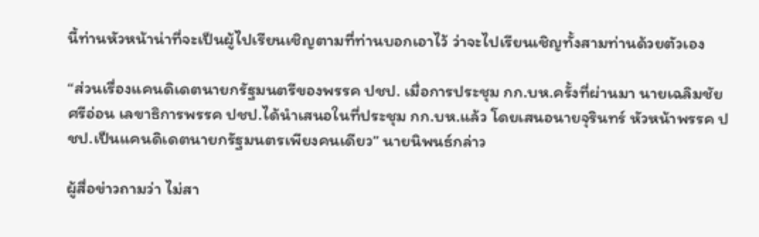นี้ท่านหัวหน้าน่าที่จะเป็นผู้ไปเรียนเชิญตามที่ท่านบอกเอาไว้ ว่าจะไปเรียนเชิญทั้งสามท่านด้วยตัวเอง

“ส่วนเรื่องแคนดิเดตนายกรัฐมนตรีของพรรค ปชป. เมื่อการประชุม กก.บห.ครั้งที่ผ่านมา นายเฉลิมชัย ศรีอ่อน เลขาธิการพรรค ปชป.ได้นำเสนอในที่ประชุม กก.บห.แล้ว โดยเสนอนายจุรินทร์ หัวหน้าพรรค ปชป.เป็นแคนดิเดตนายกรัฐมนตรเพียงคนเดียว” นายนิพนธ์กล่าว

ผู้สื่อข่าวถามว่า ไม่สา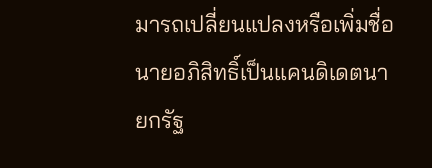มารถเปลี่ยนแปลงหรือเพิ่มชื่อนายอภิสิทธิ์เป็นแคนดิเดตนายกรัฐ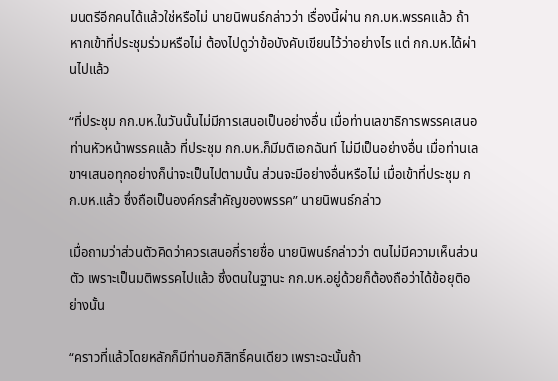มนตรีอีกคนได้แล้วใช่หรือไม่ นายนิพนธ์กล่าวว่า เรื่องนี้ผ่าน กก.บห.พรรคแล้ว ถ้าหากเข้าที่ประชุมร่วมหรือไม่ ต้องไปดูว่าข้อบังคับเขียนไว้ว่าอย่างไร แต่ กก.บห.ได้ผ่านไปแล้ว

“ที่ประชุม กก.บห.ในวันนั้นไม่มีการเสนอเป็นอย่างอื่น เมื่อท่านเลขาธิการพรรคเสนอท่านหัวหน้าพรรคแล้ว ที่ประชุม กก.บห.ก็มีมติเอกฉันท์ ไม่มีเป็นอย่างอื่น เมื่อท่านเลขาฯเสนอทุกอย่างก็น่าจะเป็นไปตามนั้น ส่วนจะมีอย่างอื่นหรือไม่ เมื่อเข้าที่ประชุม กก.บห.แล้ว ซึ่งถือเป็นองค์กรสำคัญของพรรค” นายนิพนธ์กล่าว

เมื่อถามว่าส่วนตัวคิดว่าควรเสนอกี่รายชื่อ นายนิพนธ์กล่าวว่า ตนไม่มีความเห็นส่วนตัว เพราะเป็นมติพรรคไปแล้ว ซึ่งตนในฐานะ กก.บห.อยู่ด้วยก็ต้องถือว่าได้ข้อยุติอย่างนั้น

“คราวที่แล้วโดยหลักก็มีท่านอภิสิทธิ์คนเดียว เพราะฉะนั้นถ้า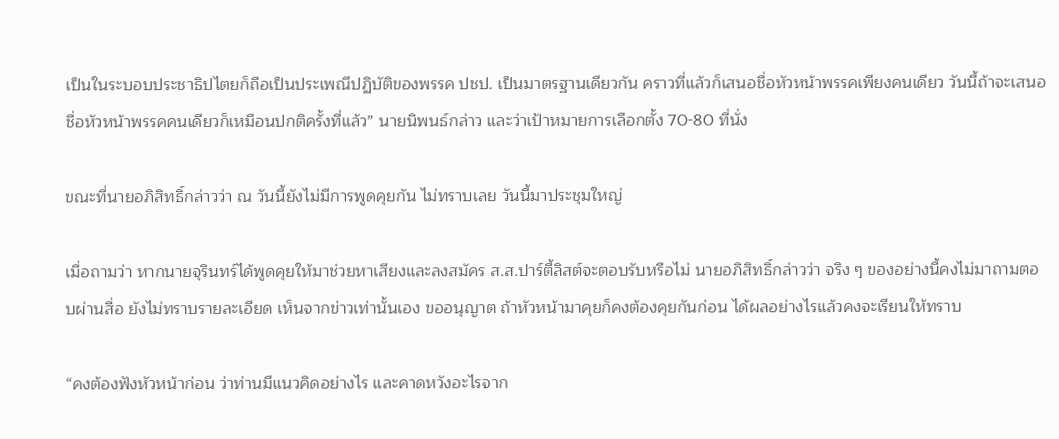เป็นในระบอบประชาธิปไตยก็ถือเป็นประเพณีปฏิบัติของพรรค ปชป. เป็นมาตรฐานเดียวกัน คราวที่แล้วก็เสนอชื่อหัวหน้าพรรคเพียงคนเดียว วันนี้ถ้าจะเสนอชื่อหัวหน้าพรรคคนเดียวก็เหมือนปกติครั้งที่แล้ว” นายนิพนธ์กล่าว และว่าเป้าหมายการเลือกตั้ง 70-80 ที่นั่ง

ขณะที่นายอภิสิทธิ์กล่าวว่า ณ วันนี้ยังไม่มีการพูดคุยกัน ไม่ทราบเลย วันนี้มาประชุมใหญ่

เมื่อถามว่า หากนายจุรินทร์ได้พูดคุยให้มาช่วยหาเสียงและลงสมัคร ส.ส.ปาร์ตี้ลิสต์จะตอบรับหรือไม่ นายอภิสิทธิ์กล่าวว่า จริง ๆ ของอย่างนี้คงไม่มาถามตอบผ่านสื่อ ยังไม่ทราบรายละเอียด เห็นจากข่าวเท่านั้นเอง ขออนุญาต ถ้าหัวหน้ามาคุยก็คงต้องคุยกันก่อน ได้ผลอย่างไรแล้วคงจะเรียนให้ทราบ

“คงต้องฟังหัวหน้าก่อน ว่าท่านมีแนวคิดอย่างไร และคาดหวังอะไรจาก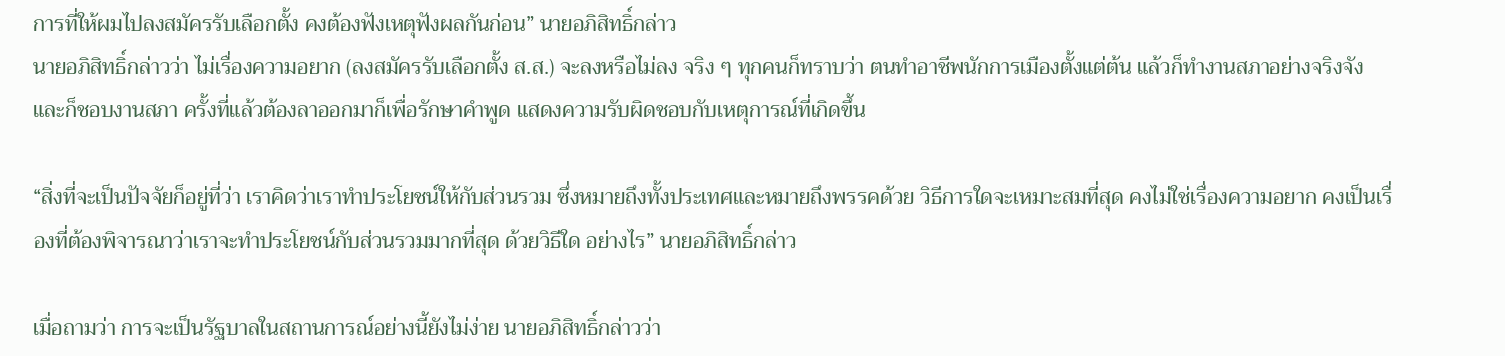การที่ให้ผมไปลงสมัครรับเลือกตั้ง คงต้องฟังเหตุฟังผลกันก่อน” นายอภิสิทธิ์กล่าว
นายอภิสิทธิ์กล่าวว่า ไม่เรื่องความอยาก (ลงสมัครรับเลือกตั้ง ส.ส.) จะลงหรือไม่ลง จริง ๆ ทุกคนก็ทราบว่า ตนทำอาชีพนักการเมืองตั้งแต่ต้น แล้วก็ทำงานสภาอย่างจริงจัง และก็ชอบงานสภา ครั้งที่แล้วต้องลาออกมาก็เพื่อรักษาคำพูด แสดงความรับผิดชอบกับเหตุการณ์ที่เกิดขึ้น

“สิ่งที่จะเป็นปัจจัยก็อยู่ที่ว่า เราคิดว่าเราทำประโยชน์ให้กับส่วนรวม ซึ่งหมายถึงทั้งประเทศและหมายถึงพรรคด้วย วิธีการใดจะเหมาะสมที่สุด คงไม่ใช่เรื่องความอยาก คงเป็นเรื่องที่ต้องพิจารณาว่าเราจะทำประโยชน์กับส่วนรวมมากที่สุด ด้วยวิธีใด อย่างไร” นายอภิสิทธิ์กล่าว

เมื่อถามว่า การจะเป็นรัฐบาลในสถานการณ์อย่างนี้ยังไม่ง่าย นายอภิสิทธิ์กล่าวว่า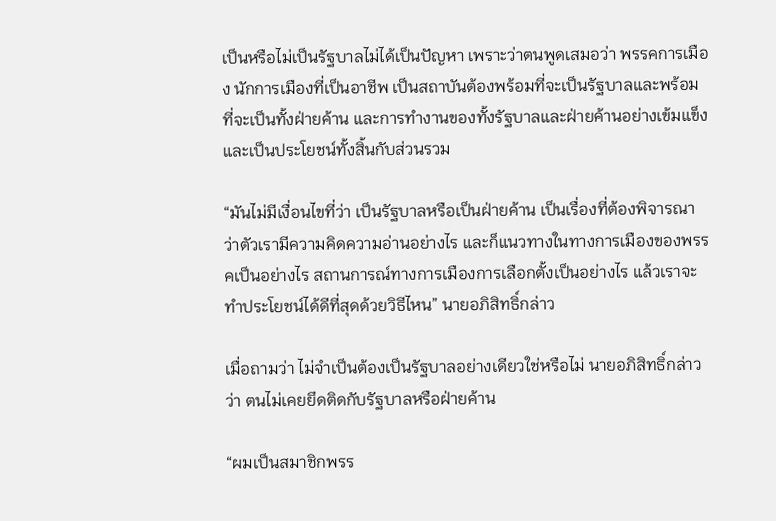เป็นหรือไม่เป็นรัฐบาลไม่ได้เป็นปัญหา เพราะว่าตนพูดเสมอว่า พรรคการเมือง นักการเมืองที่เป็นอาชีพ เป็นสถาบันต้องพร้อมที่จะเป็นรัฐบาลและพร้อมที่จะเป็นทั้งฝ่ายค้าน และการทำงานของทั้งรัฐบาลและฝ่ายค้านอย่างเข้มแข็งและเป็นประโยชน์ทั้งสิ้นกับส่วนรวม

“มันไม่มีเงื่อนไขที่ว่า เป็นรัฐบาลหรือเป็นฝ่ายค้าน เป็นเรื่องที่ต้องพิจารณาว่าตัวเรามีความคิดความอ่านอย่างไร และก็แนวทางในทางการเมืองของพรรคเป็นอย่างไร สถานการณ์ทางการเมืองการเลือกตั้งเป็นอย่างไร แล้วเราจะทำประโยชน์ได้ดีที่สุดด้วยวิธีไหน” นายอภิสิทธิ์กล่าว

เมื่อถามว่า ไม่จำเป็นต้องเป็นรัฐบาลอย่างเดียวใช่หรือไม่ นายอภิสิทธิ์กล่าวว่า ตนไม่เคยยึดติดกับรัฐบาลหรือฝ่ายค้าน

“ผมเป็นสมาชิกพรร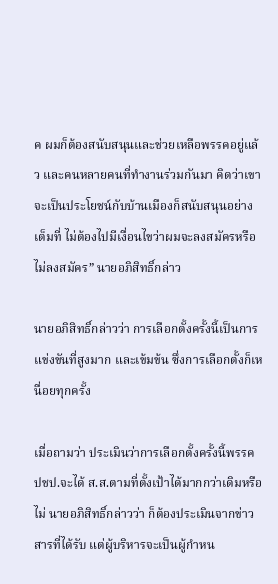ค ผมก็ต้องสนับสนุนและช่วยเหลือพรรคอยู่แล้ว และคนหลายคนที่ทำงานร่วมกันมา คิดว่าเขาจะเป็นประโยชน์กับบ้านเมืองก็สนับสนุนอย่างเต็มที่ ไม่ต้องไปมีเงื่อนไขว่าผมจะลงสมัครหรือไม่ลงสมัคร” นายอภิสิทธิ์กล่าว

นายอภิสิทธิ์กล่าวว่า การเลือกตั้งครั้งนี้เป็นการแข่งขันที่สูงมาก และเข้มข้น ซึ่งการเลือกตั้งก็เหนื่อยทุกครั้ง

เมื่อถามว่า ประเมินว่าการเลือกตั้งครั้งนี้พรรค ปชป.จะได้ ส.ส.ตามที่ตั้งเป้าได้มากกว่าเดิมหรือไม่ นายอภิสิทธิ์กล่าวว่า ก็ต้องประเมินจากข่าวสารที่ได้รับ แต่ผู้บริหารจะเป็นผู้กำหน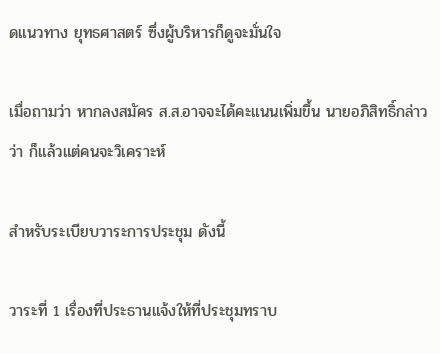ดแนวทาง ยุทธศาสตร์ ซึ่งผู้บริหารก็ดูจะมั่นใจ

เมื่อถามว่า หากลงสมัคร ส.ส.อาจจะได้คะแนนเพิ่มขึ้น นายอภิสิทธิ์กล่าวว่า ก็แล้วแต่คนจะวิเคราะห์

สำหรับระเบียบวาระการประชุม ดังนี้

วาระที่ 1 เรื่องที่ประธานแจ้งให้ที่ประชุมทราบ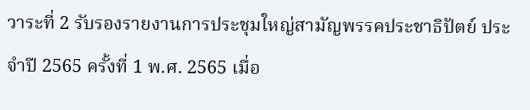วาระที่ 2 รับรองรายงานการประชุมใหญ่สามัญพรรคประชาธิปัตย์ ประจำปี 2565 ครั้งที่ 1 พ.ศ. 2565 เมื่อ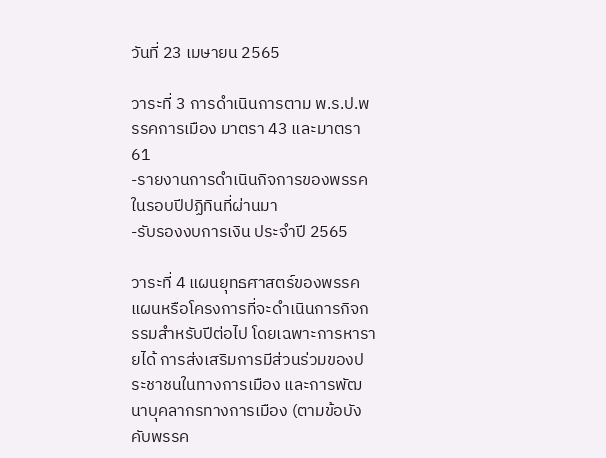วันที่ 23 เมษายน 2565

วาระที่ 3 การดำเนินการตาม พ.ร.ป.พรรคการเมือง มาตรา 43 และมาตรา 61
-รายงานการดำเนินกิจการของพรรคในรอบปีปฏิทินที่ผ่านมา
-รับรองงบการเงิน ประจำปี 2565

วาระที่ 4 แผนยุทธศาสตร์ของพรรค แผนหรือโครงการที่จะดำเนินการกิจกรรมสำหรับปีต่อไป โดยเฉพาะการหารายได้ การส่งเสริมการมีส่วนร่วมของประชาชนในทางการเมือง และการพัฒนาบุคลากรทางการเมือง (ตามข้อบังคับพรรค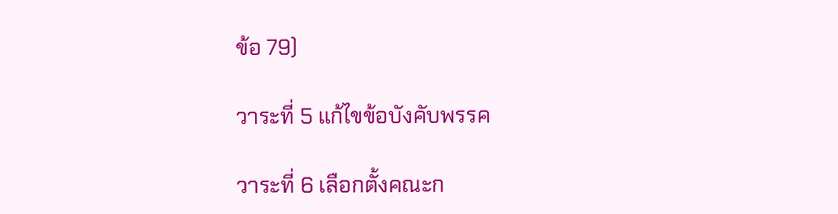ข้อ 79)

วาระที่ 5 แก้ไขข้อบังคับพรรค

วาระที่ 6 เลือกตั้งคณะก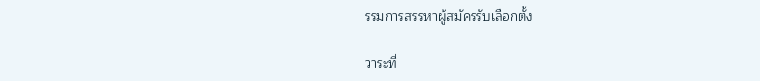รรมการสรรหาผู้สมัครรับเลือกตั้ง

วาระที่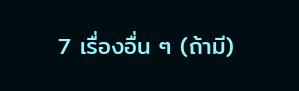7 เรื่องอื่น ๆ (ถ้ามี)